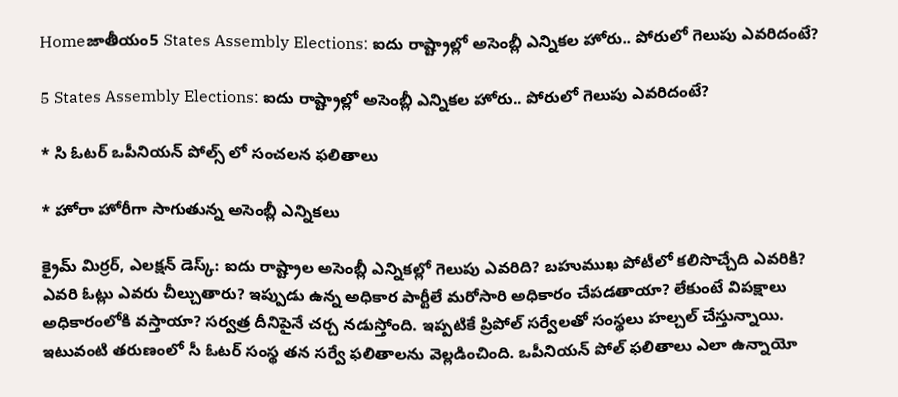Homeజాతీయం5 States Assembly Elections: ఐదు రాష్ట్రాల్లో అసెంబ్లీ ఎన్నికల హోరు.. పోరులో గెలుపు ఎవరిదంటే?

5 States Assembly Elections: ఐదు రాష్ట్రాల్లో అసెంబ్లీ ఎన్నికల హోరు.. పోరులో గెలుపు ఎవరిదంటే?

* సి ఓటర్ ఒపీనియన్ పోల్స్ లో సంచలన ఫలితాలు

* హోరా హోరీగా సాగుతున్న అసెంబ్లీ ఎన్నికలు

క్రైమ్ మిర్రర్, ఎలక్షన్ డెస్క్: ఐదు రాష్ట్రాల అసెంబ్లీ ఎన్నికల్లో గెలుపు ఎవరిది? బహుముఖ పోటీలో కలిసొచ్చేది ఎవరికి? ఎవరి ఓట్లు ఎవరు చీల్చుతారు? ఇప్పుడు ఉన్న అధికార పార్టీలే మరోసారి అధికారం చేపడతాయా? లేకుంటే విపక్షాలు అధికారంలోకి వస్తాయా? సర్వత్ర దీనిపైనే చర్చ నడుస్తోంది. ఇప్పటికే ప్రిపోల్ సర్వేలతో సంస్థలు హల్చల్ చేస్తున్నాయి. ఇటువంటి తరుణంలో సీ ఓటర్ సంస్థ తన సర్వే ఫలితాలను వెల్లడించింది. ఒపీనియన్ పోల్ ఫలితాలు ఎలా ఉన్నాయో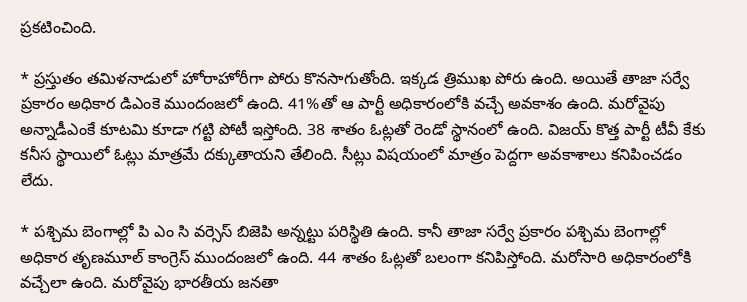ప్రకటించింది.

* ప్రస్తుతం తమిళనాడులో హోరాహోరీగా పోరు కొనసాగుతోంది. ఇక్కడ త్రిముఖ పోరు ఉంది. అయితే తాజా సర్వే ప్రకారం అధికార డిఎంకె ముందంజలో ఉంది. 41%తో ఆ పార్టీ అధికారంలోకి వచ్చే అవకాశం ఉంది. మరోవైపు అన్నాడీఎంకే కూటమి కూడా గట్టి పోటీ ఇస్తోంది. 38 శాతం ఓట్లతో రెండో స్థానంలో ఉంది. విజయ్ కొత్త పార్టీ టీవీ కేకు కనీస స్థాయిలో ఓట్లు మాత్రమే దక్కుతాయని తేలింది. సీట్లు విషయంలో మాత్రం పెద్దగా అవకాశాలు కనిపించడం లేదు.

* పశ్చిమ బెంగాల్లో పి ఎం సి వర్సెస్ బిజెపి అన్నట్టు పరిస్థితి ఉంది. కానీ తాజా సర్వే ప్రకారం పశ్చిమ బెంగాల్లో అధికార తృణమూల్ కాంగ్రెస్ ముందంజలో ఉంది. 44 శాతం ఓట్లతో బలంగా కనిపిస్తోంది. మరోసారి అధికారంలోకి వచ్చేలా ఉంది. మరోవైపు భారతీయ జనతా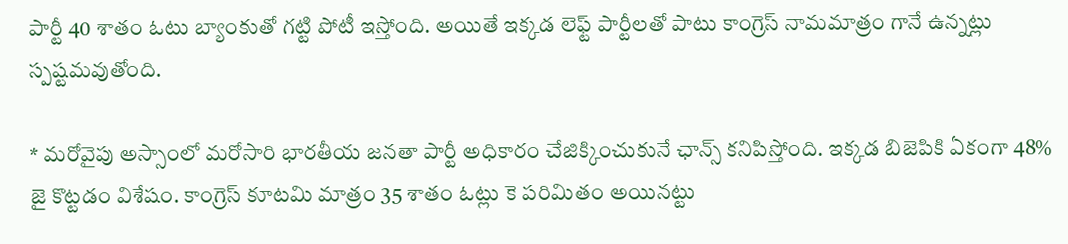పార్టీ 40 శాతం ఓటు బ్యాంకుతో గట్టి పోటీ ఇస్తోంది. అయితే ఇక్కడ లెఫ్ట్ పార్టీలతో పాటు కాంగ్రెస్ నామమాత్రం గానే ఉన్నట్లు స్పష్టమవుతోంది.

* మరోవైపు అస్సాంలో మరోసారి భారతీయ జనతా పార్టీ అధికారం చేజిక్కించుకునే ఛాన్స్ కనిపిస్తోంది. ఇక్కడ బిజెపికి ఏకంగా 48% జై కొట్టడం విశేషం. కాంగ్రెస్ కూటమి మాత్రం 35 శాతం ఓట్లు కె పరిమితం అయినట్టు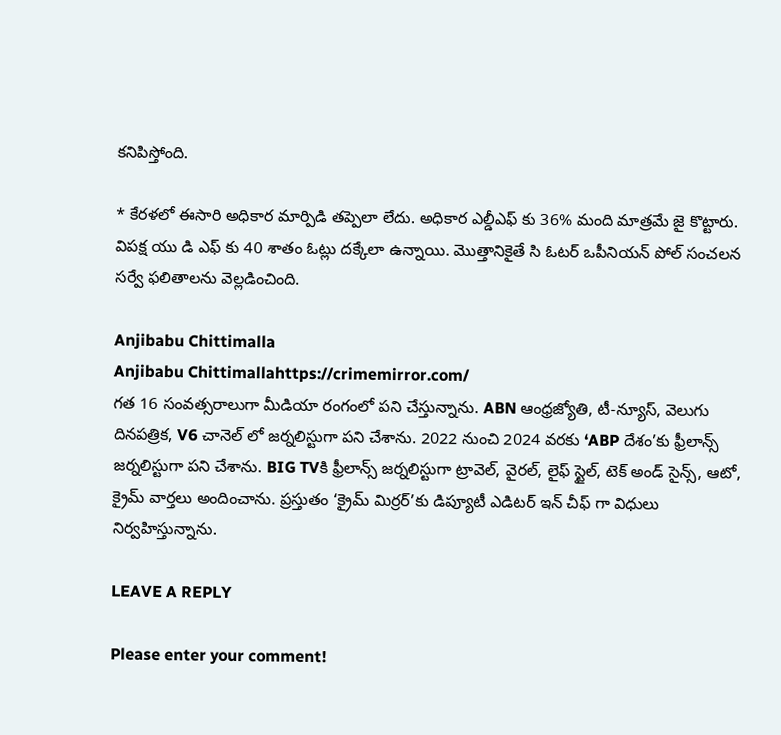కనిపిస్తోంది.

* కేరళలో ఈసారి అధికార మార్పిడి తప్పెలా లేదు. అధికార ఎల్డీఎఫ్ కు 36% మంది మాత్రమే జై కొట్టారు. విపక్ష యు డి ఎఫ్ కు 40 శాతం ఓట్లు దక్కేలా ఉన్నాయి. మొత్తానికైతే సి ఓటర్ ఒపీనియన్ పోల్ సంచలన సర్వే ఫలితాలను వెల్లడించింది.

Anjibabu Chittimalla
Anjibabu Chittimallahttps://crimemirror.com/
గత 16 సంవత్సరాలుగా మీడియా రంగంలో పని చేస్తున్నాను. ABN ఆంధ్రజ్యోతి, టీ-న్యూస్‌, వెలుగు దినపత్రిక, V6 చానెల్ లో జర్నలిస్టుగా పని చేశాను. 2022 నుంచి 2024 వరకు ‘ABP దేశం’కు ఫ్రీలాన్స్ జర్నలిస్టుగా పని చేశాను. BIG TVకి ఫ్రీలాన్స్ జర్నలిస్టుగా ట్రావెల్, వైరల్, లైఫ్ స్టైల్, టెక్ అండ్ సైన్స్, ఆటో, క్రైమ్ వార్తలు అందించాను. ప్రస్తుతం ‘క్రైమ్ మిర్రర్’కు డిప్యూటీ ఎడిటర్ ఇన్ చీఫ్ గా విధులు నిర్వహిస్తున్నాను.

LEAVE A REPLY

Please enter your comment!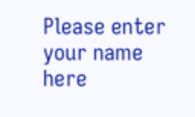Please enter your name here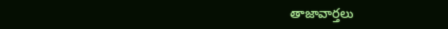తాజావార్తలు